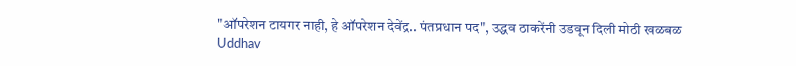"ऑपरेशन टायगर नाही, हे ऑपरेशन देवेंद्र.. पंतप्रधान पद", उद्धव ठाकरेंनी उडवून दिली मोठी खळबळ
Uddhav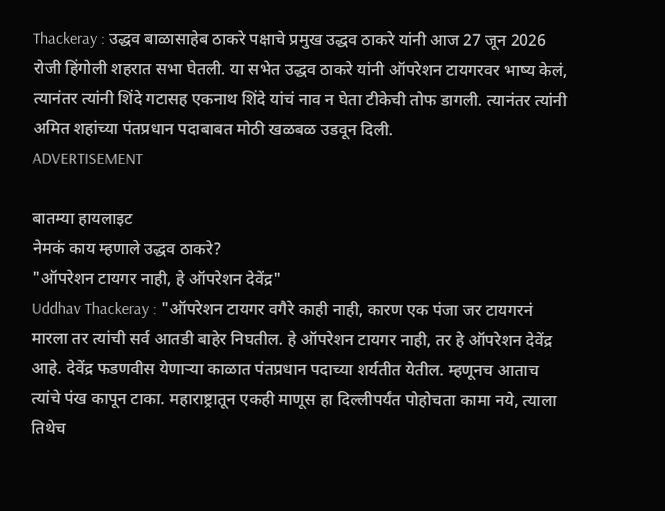Thackeray : उद्धव बाळासाहेब ठाकरे पक्षाचे प्रमुख उद्धव ठाकरे यांनी आज 27 जून 2026 रोजी हिंगोली शहरात सभा घेतली. या सभेत उद्धव ठाकरे यांनी ऑपरेशन टायगरवर भाष्य केलं, त्यानंतर त्यांनी शिंदे गटासह एकनाथ शिंदे यांचं नाव न घेता टीकेची तोफ डागली. त्यानंतर त्यांनी अमित शहांच्या पंतप्रधान पदाबाबत मोठी खळबळ उडवून दिली.
ADVERTISEMENT

बातम्या हायलाइट
नेमकं काय म्हणाले उद्धव ठाकरे?
"ऑपरेशन टायगर नाही, हे ऑपरेशन देवेंद्र"
Uddhav Thackeray : "ऑपरेशन टायगर वगैरे काही नाही, कारण एक पंजा जर टायगरनं मारला तर त्यांची सर्व आतडी बाहेर निघतील. हे ऑपरेशन टायगर नाही, तर हे ऑपरेशन देवेंद्र आहे. देवेंद्र फडणवीस येणाऱ्या काळात पंतप्रधान पदाच्या शर्यतीत येतील. म्हणूनच आताच त्यांचे पंख कापून टाका. महाराष्ट्रातून एकही माणूस हा दिल्लीपर्यंत पोहोचता कामा नये, त्याला तिथेच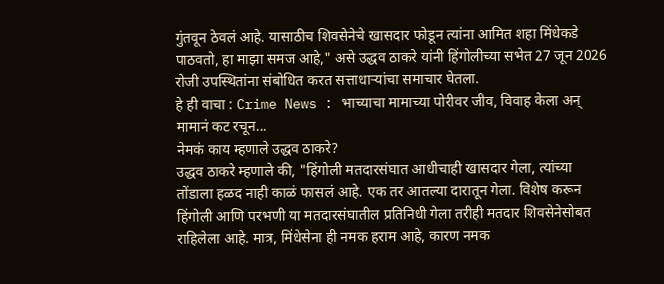गुंतवून ठेवलं आहे. यासाठीच शिवसेनेचे खासदार फोडून त्यांना आमित शहा मिंधेकडे पाठवतो, हा माझा समज आहे," असे उद्धव ठाकरे यांनी हिंगोलीच्या सभेत 27 जून 2026 रोजी उपस्थितांना संबोधित करत सत्ताधाऱ्यांचा समाचार घेतला.
हे ही वाचा : Crime News : भाच्याचा मामाच्या पोरीवर जीव, विवाह केला अन् मामानं कट रचून...
नेमकं काय म्हणाले उद्धव ठाकरे?
उद्धव ठाकरे म्हणाले की, "हिंगोली मतदारसंघात आधीचाही खासदार गेला, त्यांच्या तोंडाला हळद नाही काळं फासलं आहे. एक तर आतल्या दारातून गेला. विशेष करून हिंगोली आणि परभणी या मतदारसंघातील प्रतिनिधी गेला तरीही मतदार शिवसेनेसोबत राहिलेला आहे. मात्र, मिंधेसेना ही नमक हराम आहे, कारण नमक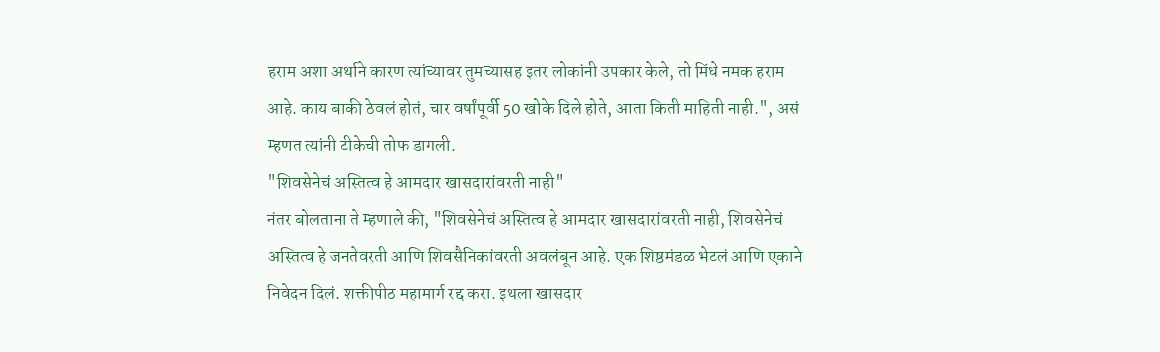हराम अशा अर्थाने कारण त्यांच्यावर तुमच्यासह इतर लोकांनी उपकार केले, तो मिंधे नमक हराम आहे. काय बाकी ठेवलं होतं, चार वर्षांपूर्वी 50 खोके दिले होते, आता किती माहिती नाही.", असं म्हणत त्यांनी टीकेची तोफ डागली.
"शिवसेनेचं अस्तित्व हे आमदार खासदारांवरती नाही"
नंतर बोलताना ते म्हणाले की, "शिवसेनेचं अस्तित्व हे आमदार खासदारांवरती नाही, शिवसेनेचं अस्तित्व हे जनतेवरती आणि शिवसैनिकांवरती अवलंबून आहे. एक शिष्ठमंडळ भेटलं आणि एकाने निवेदन दिलं. शक्तीपीठ महामार्ग रद्द करा. इथला खासदार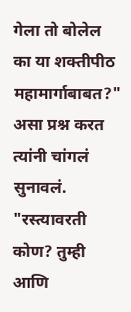गेला तो बोलेल का या शक्तीपीठ महामार्गाबाबत?" असा प्रश्न करत त्यांनी चांगलं सुनावलं.
"रस्त्यावरती कोण? तुम्ही आणि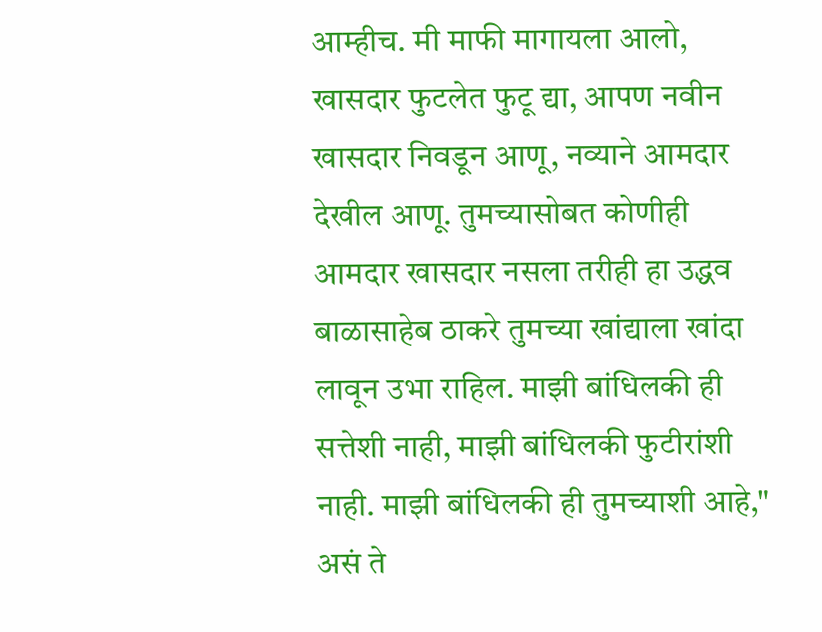आम्हीच. मी माफी मागायला आलो, खासदार फुटलेत फुटू द्या, आपण नवीन खासदार निवडून आणू, नव्याने आमदार देखील आणू. तुमच्यासोबत कोणीही आमदार खासदार नसला तरीही हा उद्धव बाळासाहेब ठाकरे तुमच्या खांद्याला खांदा लावून उभा राहिल. माझी बांधिलकी ही सत्तेशी नाही, माझी बांधिलकी फुटीरांशी नाही. माझी बांधिलकी ही तुमच्याशी आहे," असं ते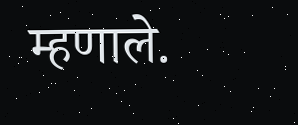म्हणाले.